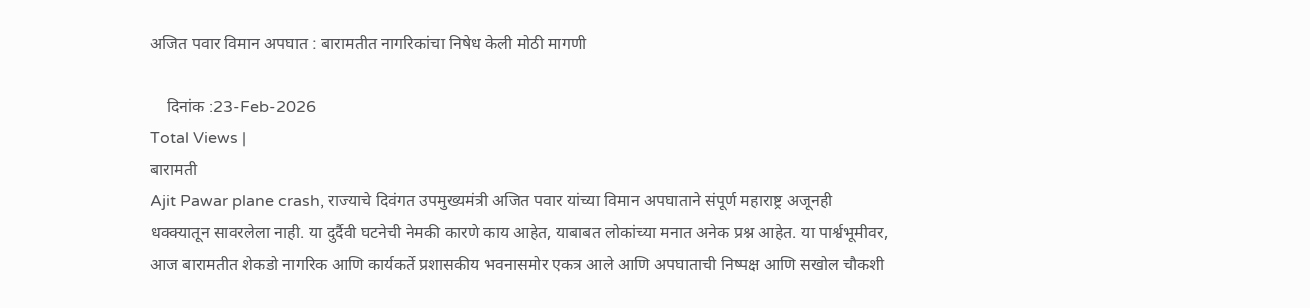अजित पवार विमान अपघात : बारामतीत नागरिकांचा निषेध केली मोठी मागणी

    दिनांक :23-Feb-2026
Total Views |
बारामती
Ajit Pawar plane crash, राज्याचे दिवंगत उपमुख्यमंत्री अजित पवार यांच्या विमान अपघाताने संपूर्ण महाराष्ट्र अजूनही धक्क्यातून सावरलेला नाही. या दुर्दैवी घटनेची नेमकी कारणे काय आहेत, याबाबत लोकांच्या मनात अनेक प्रश्न आहेत. या पार्श्वभूमीवर, आज बारामतीत शेकडो नागरिक आणि कार्यकर्ते प्रशासकीय भवनासमोर एकत्र आले आणि अपघाताची निष्पक्ष आणि सखोल चौकशी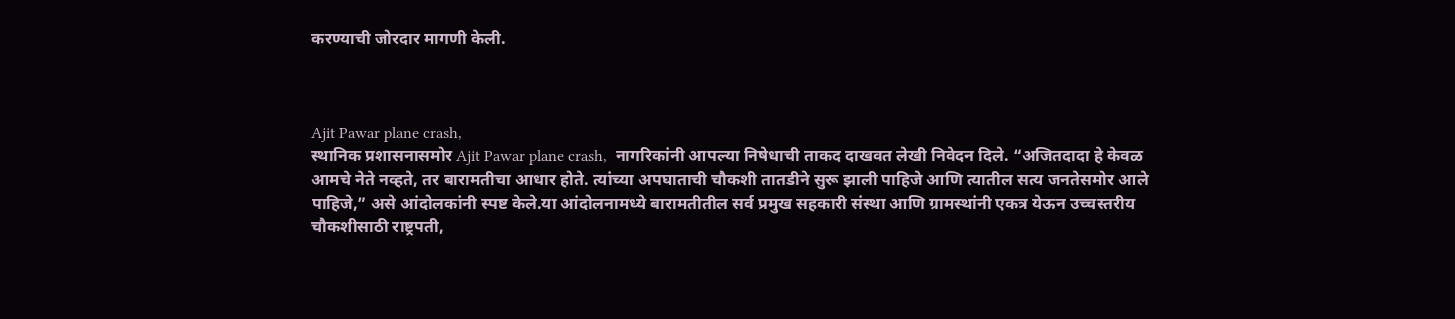करण्याची जोरदार मागणी केली.



Ajit Pawar plane crash,
स्थानिक प्रशासनासमोर Ajit Pawar plane crash,  नागरिकांनी आपल्या निषेधाची ताकद दाखवत लेखी निवेदन दिले. “अजितदादा हे केवळ आमचे नेते नव्हते, तर बारामतीचा आधार होते. त्यांच्या अपघाताची चौकशी तातडीने सुरू झाली पाहिजे आणि त्यातील सत्य जनतेसमोर आले पाहिजे,” असे आंदोलकांनी स्पष्ट केले.या आंदोलनामध्ये बारामतीतील सर्व प्रमुख सहकारी संस्था आणि ग्रामस्थांनी एकत्र येऊन उच्चस्तरीय चौकशीसाठी राष्ट्रपती,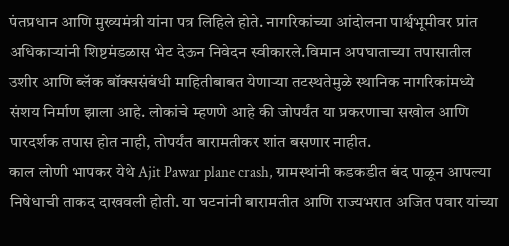पंतप्रधान आणि मुख्यमंत्री यांना पत्र लिहिले होते. नागरिकांच्या आंदोलना पार्श्वभूमीवर प्रांत अधिकाऱ्यांनी शिष्टमंडळास भेट देऊन निवेदन स्वीकारले.विमान अपघाताच्या तपासातील उशीर आणि ब्लॅक बॉक्ससंबंधी माहितीबाबत येणाऱ्या तटस्थतेमुळे स्थानिक नागरिकांमध्ये संशय निर्माण झाला आहे. लोकांचे म्हणणे आहे की जोपर्यंत या प्रकरणाचा सखोल आणि पारदर्शक तपास होत नाही, तोपर्यंत बारामतीकर शांत बसणार नाहीत.
काल लोणी भापकर येथे Ajit Pawar plane crash, ग्रामस्थांनी कडकडीत बंद पाळून आपल्या निषेधाची ताकद दाखवली होती. या घटनांनी बारामतीत आणि राज्यभरात अजित पवार यांच्या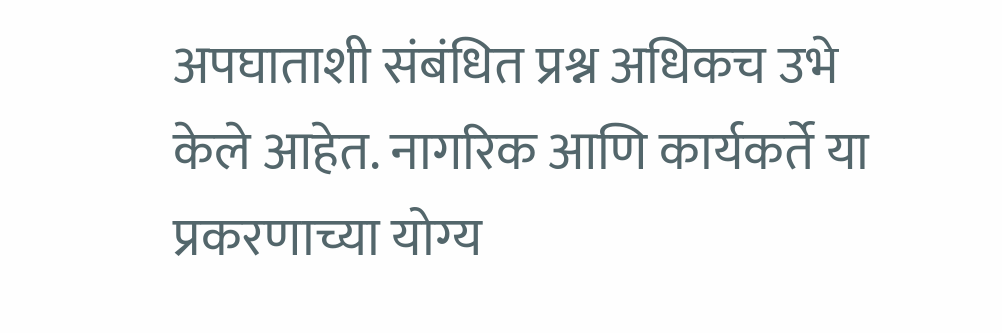अपघाताशी संबंधित प्रश्न अधिकच उभे केले आहेत. नागरिक आणि कार्यकर्ते या प्रकरणाच्या योग्य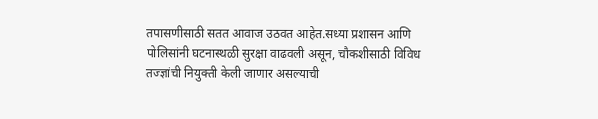तपासणीसाठी सतत आवाज उठवत आहेत.सध्या प्रशासन आणि पोलिसांनी घटनास्थळी सुरक्षा वाढवली असून, चौकशीसाठी विविध तज्ज्ञांची नियुक्ती केली जाणार असल्याची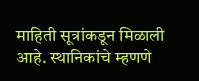माहिती सूत्रांकडून मिळाली आहे. स्थानिकांचे म्हणणे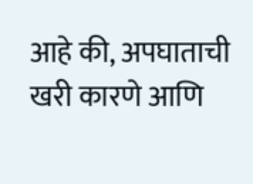आहे की, अपघाताची खरी कारणे आणि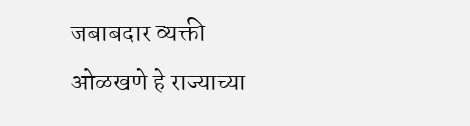जबाबदार व्यक्ती ओळखणे हे राज्याच्या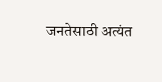जनतेसाठी अत्यंत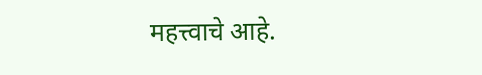महत्त्वाचे आहे.